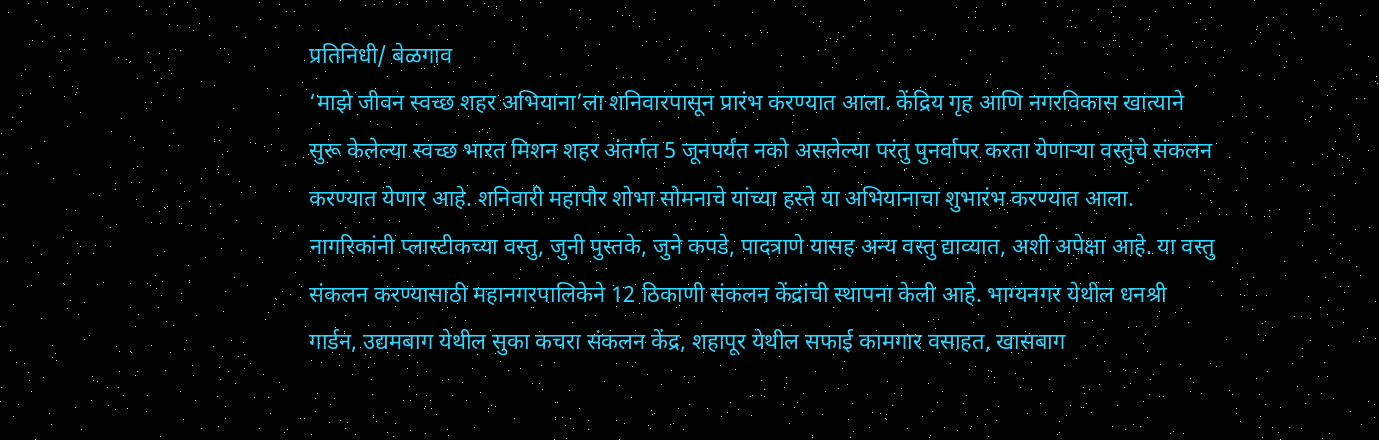प्रतिनिधी/ बेळगाव
‘माझे जीवन स्वच्छ शहर अभियाना’ला शनिवारपासून प्रारंभ करण्यात आला. केंद्रिय गृह आणि नगरविकास खात्याने सुरू केलेल्या स्वच्छ भारत मिशन शहर अंतर्गत 5 जूनपर्यंत नको असलेल्या परंतु पुनर्वापर करता येणाऱ्या वस्तुंचे संकलन करण्यात येणार आहे. शनिवारी महापौर शोभा सोमनाचे यांच्या हस्ते या अभियानाचा शुभारंभ करण्यात आला.
नागरिकांनी प्लास्टीकच्या वस्तु, जुनी पुस्तके, जुने कपडे, पादत्राणे यासह अन्य वस्तु द्याव्यात, अशी अपेक्षा आहे. या वस्तु संकलन करण्यासाठी महानगरपालिकेने 12 ठिकाणी संकलन केंद्रांची स्थापना केली आहे. भाग्यनगर येथील धनश्री गार्डन, उद्यमबाग येथील सुका कचरा संकलन केंद्र, शहापूर येथील सफाई कामगार वसाहत, खासबाग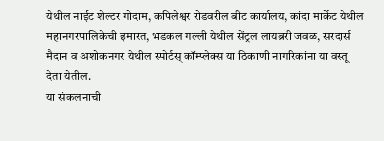येथील नाईट शेल्टर गोदाम, कपिलेश्वर रोडवरील बीट कार्यालय, कांदा मार्केट येथील महानगरपालिकेची इमारत, भडकल गल्ली येथील सेंट्रल लायब्ररी जवळ, सरदार्स मैदान व अशोकनगर येथील स्पोर्टस् कॉम्प्लेक्स या ठिकाणी नागरिकांना या वस्तू देता येतील.
या संकलनाची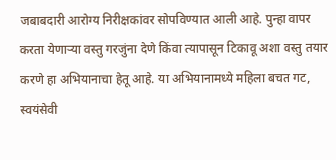जबाबदारी आरोग्य निरीक्षकांवर सोपविण्यात आली आहे. पुन्हा वापर करता येणाऱ्या वस्तु गरजुंना देणे किंवा त्यापासून टिकावू अशा वस्तु तयार करणे हा अभियानाचा हेतू आहे. या अभियानामध्ये महिला बचत गट, स्वयंसेवी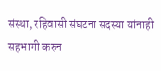संस्था, रहिवासी संघटना सदस्या यांनाही सहभागी करुन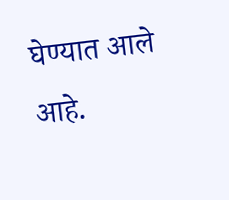घेण्यात आले आहे.